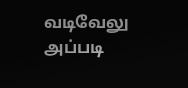வடிவேலு அப்படி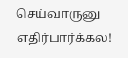செய்வாருனு எதிர்பார்க்கல!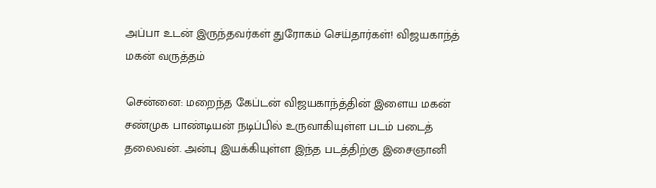அப்பா உடன் இருந்தவர்கள் துரோகம் செய்தார்கள்! விஜயகாந்த் மகன் வருத்தம்

சென்னை: மறைந்த கேப்டன் விஜயகாந்த்தின் இளைய மகன் சண்முக பாண்டியன் நடிப்பில் உருவாகியுள்ள படம் படைத் தலைவன். அன்பு இயக்கியுள்ள இந்த படத்திற்கு இசைஞானி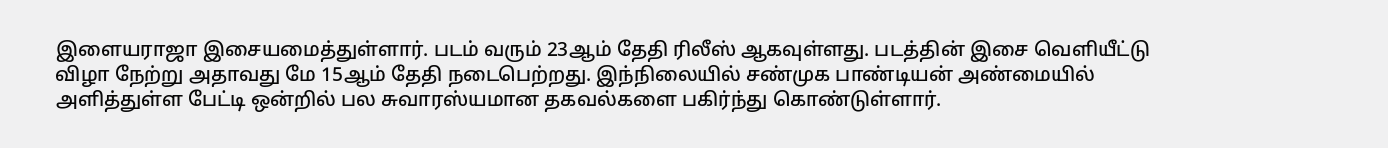இளையராஜா இசையமைத்துள்ளார். படம் வரும் 23ஆம் தேதி ரிலீஸ் ஆகவுள்ளது. படத்தின் இசை வெளியீட்டு விழா நேற்று அதாவது மே 15ஆம் தேதி நடைபெற்றது. இந்நிலையில் சண்முக பாண்டியன் அண்மையில் அளித்துள்ள பேட்டி ஒன்றில் பல சுவாரஸ்யமான தகவல்களை பகிர்ந்து கொண்டுள்ளார்.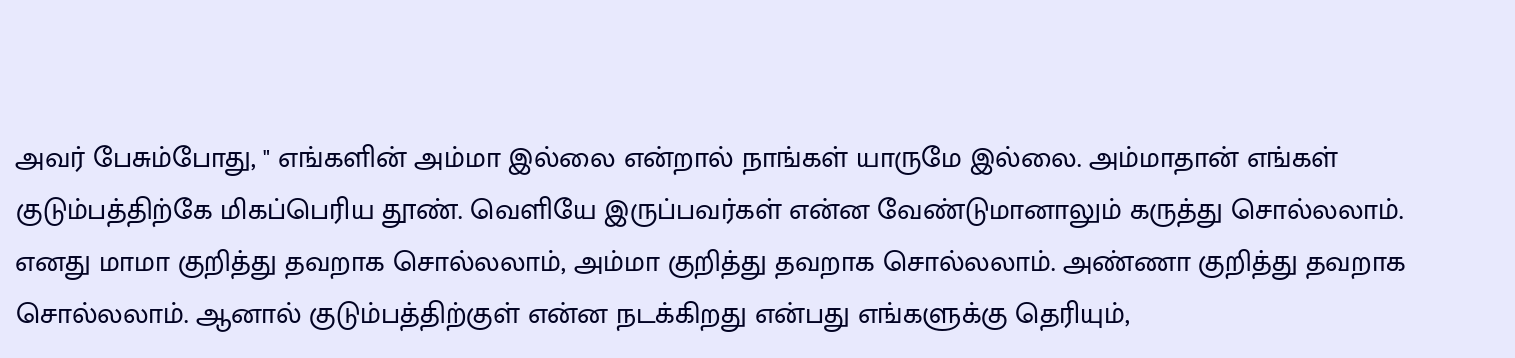அவர் பேசும்போது, " எங்களின் அம்மா இல்லை என்றால் நாங்கள் யாருமே இல்லை. அம்மாதான் எங்கள் குடும்பத்திற்கே மிகப்பெரிய தூண். வெளியே இருப்பவர்கள் என்ன வேண்டுமானாலும் கருத்து சொல்லலாம். எனது மாமா குறித்து தவறாக சொல்லலாம், அம்மா குறித்து தவறாக சொல்லலாம். அண்ணா குறித்து தவறாக சொல்லலாம். ஆனால் குடும்பத்திற்குள் என்ன நடக்கிறது என்பது எங்களுக்கு தெரியும்,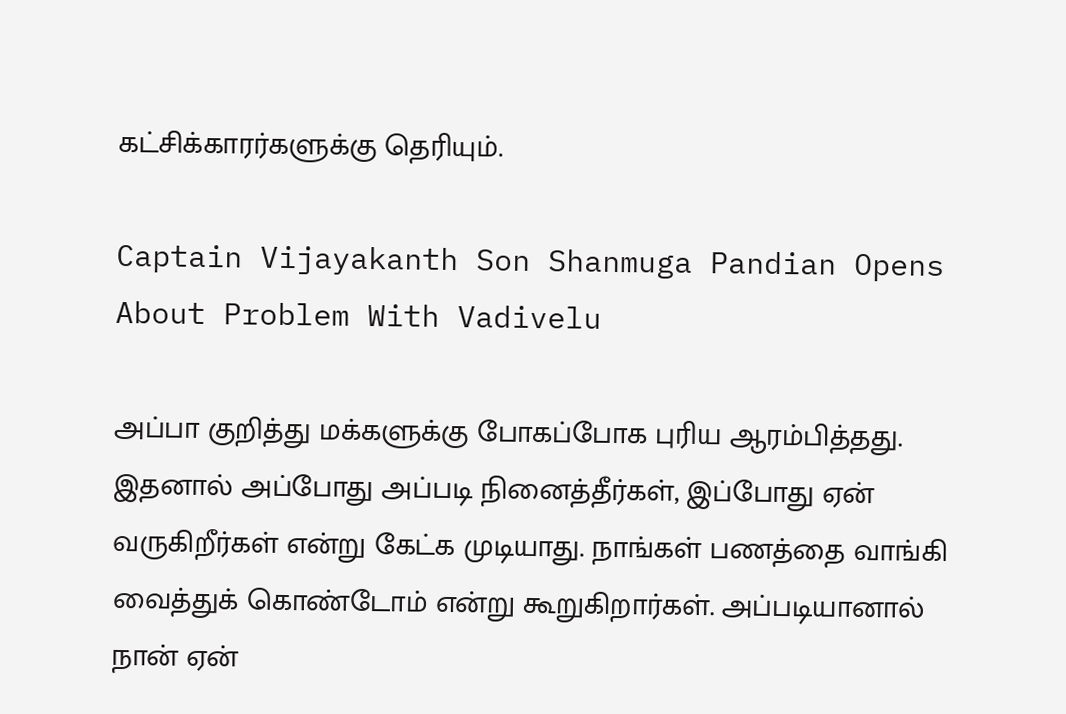கட்சிக்காரர்களுக்கு தெரியும்.

Captain Vijayakanth Son Shanmuga Pandian Opens About Problem With Vadivelu

அப்பா குறித்து மக்களுக்கு போகப்போக புரிய ஆரம்பித்தது. இதனால் அப்போது அப்படி நினைத்தீர்கள், இப்போது ஏன் வருகிறீர்கள் என்று கேட்க முடியாது. நாங்கள் பணத்தை வாங்கி வைத்துக் கொண்டோம் என்று கூறுகிறார்கள். அப்படியானால் நான் ஏன்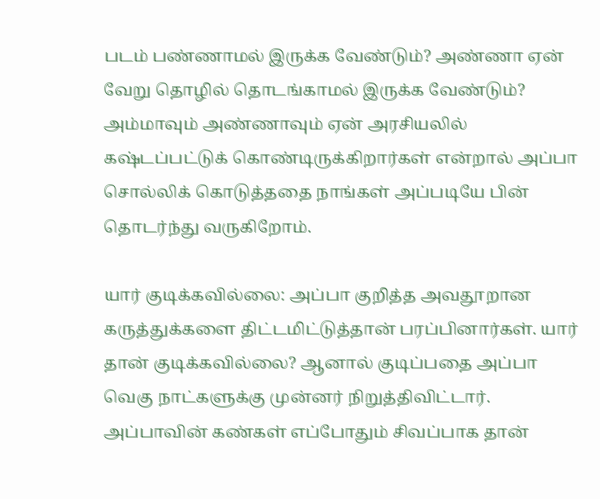படம் பண்ணாமல் இருக்க வேண்டும்? அண்ணா ஏன் வேறு தொழில் தொடங்காமல் இருக்க வேண்டும்? அம்மாவும் அண்ணாவும் ஏன் அரசியலில் கஷ்டப்பட்டுக் கொண்டிருக்கிறார்கள் என்றால் அப்பா சொல்லிக் கொடுத்ததை நாங்கள் அப்படியே பின் தொடர்ந்து வருகிறோம்.

யார் குடிக்கவில்லை: அப்பா குறித்த அவதூறான கருத்துக்களை திட்டமிட்டுத்தான் பரப்பினார்கள். யார் தான் குடிக்கவில்லை? ஆனால் குடிப்பதை அப்பா வெகு நாட்களுக்கு முன்னர் நிறுத்திவிட்டார். அப்பாவின் கண்கள் எப்போதும் சிவப்பாக தான்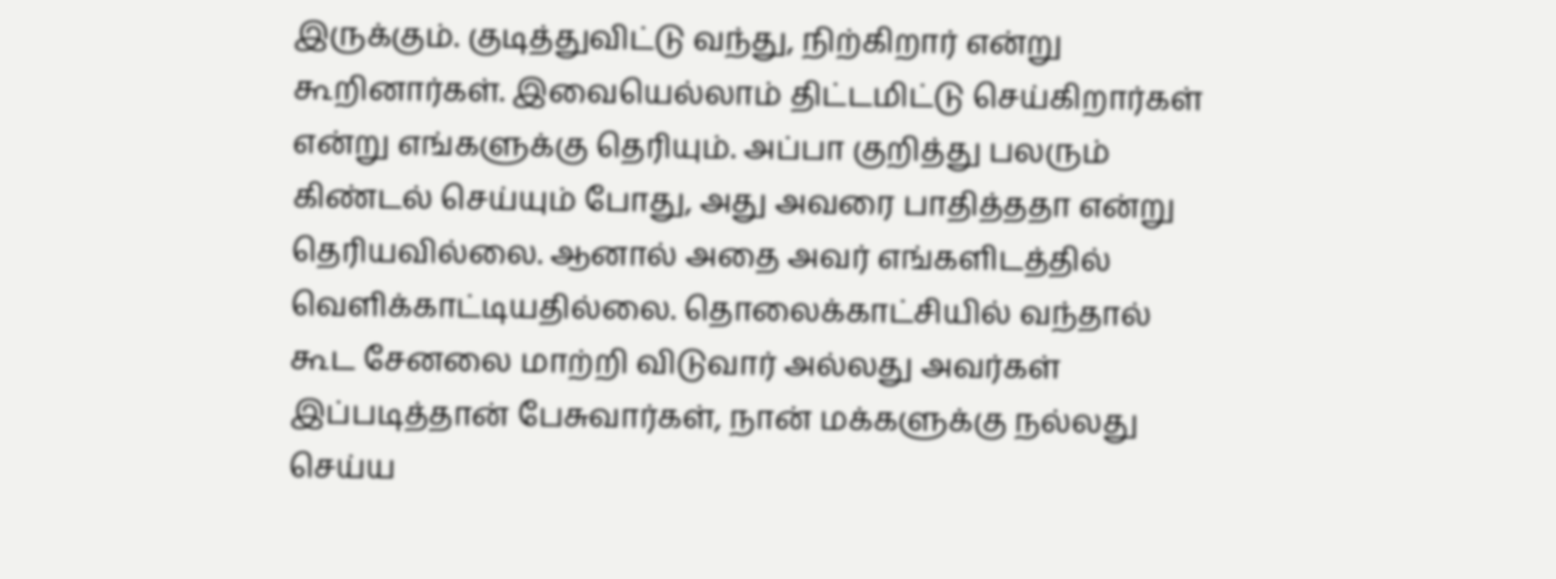இருக்கும். குடித்துவிட்டு வந்து, நிற்கிறார் என்று கூறினார்கள். இவையெல்லாம் திட்டமிட்டு செய்கிறார்கள் என்று எங்களுக்கு தெரியும். அப்பா குறித்து பலரும் கிண்டல் செய்யும் போது, அது அவரை பாதித்ததா என்று தெரியவில்லை. ஆனால் அதை அவர் எங்களிடத்தில் வெளிக்காட்டியதில்லை. தொலைக்காட்சியில் வந்தால் கூட சேனலை மாற்றி விடுவார் அல்லது அவர்கள் இப்படித்தான் பேசுவார்கள், நான் மக்களுக்கு நல்லது செய்ய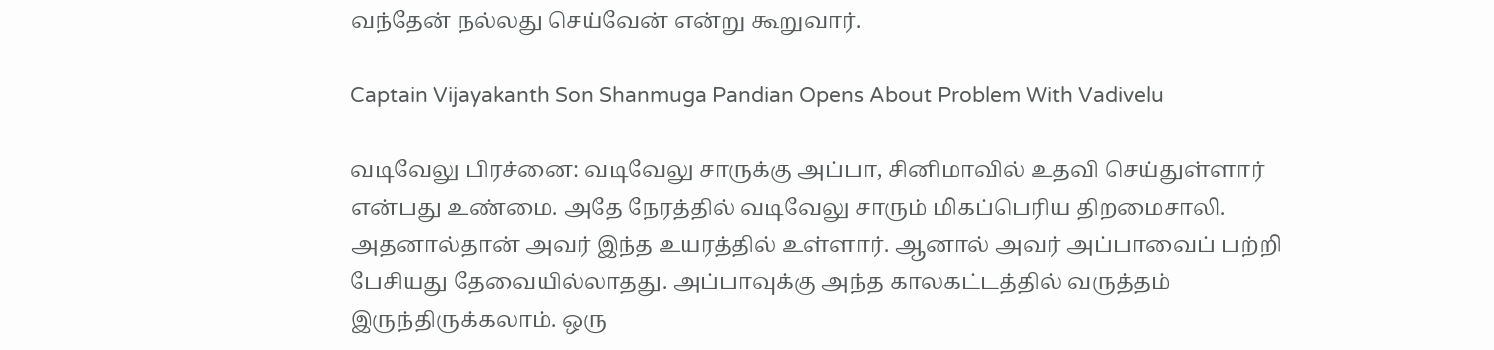வந்தேன் நல்லது செய்வேன் என்று கூறுவார்.

Captain Vijayakanth Son Shanmuga Pandian Opens About Problem With Vadivelu

வடிவேலு பிரச்னை: வடிவேலு சாருக்கு அப்பா, சினிமாவில் உதவி செய்துள்ளார் என்பது உண்மை. அதே நேரத்தில் வடிவேலு சாரும் மிகப்பெரிய திறமைசாலி. அதனால்தான் அவர் இந்த உயரத்தில் உள்ளார். ஆனால் அவர் அப்பாவைப் பற்றி பேசியது தேவையில்லாதது. அப்பாவுக்கு அந்த காலகட்டத்தில் வருத்தம் இருந்திருக்கலாம். ஒரு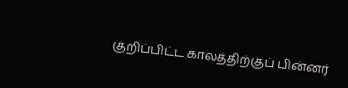குறிப்பிட்ட காலத்திற்குப் பின்னர்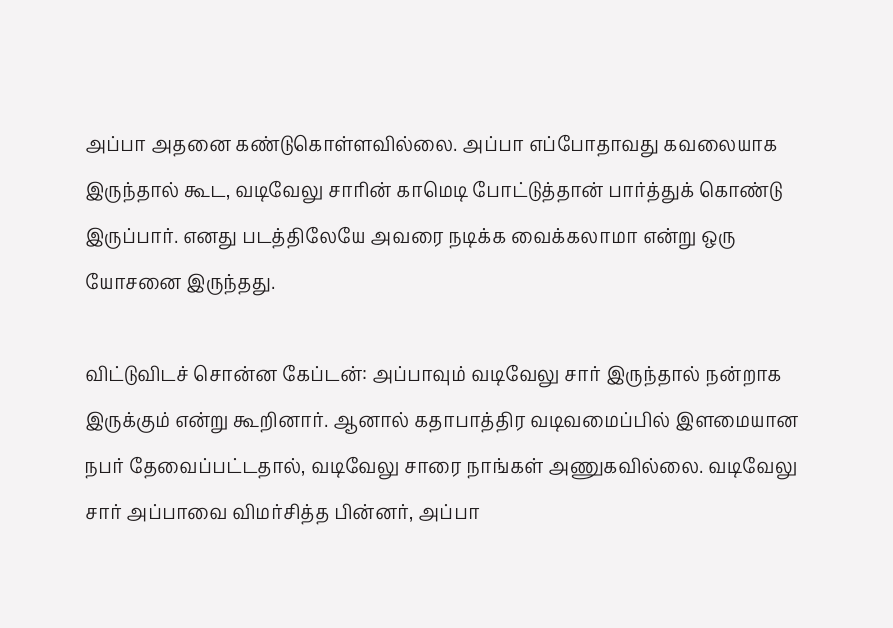அப்பா அதனை கண்டுகொள்ளவில்லை. அப்பா எப்போதாவது கவலையாக இருந்தால் கூட, வடிவேலு சாரின் காமெடி போட்டுத்தான் பார்த்துக் கொண்டு இருப்பார். எனது படத்திலேயே அவரை நடிக்க வைக்கலாமா என்று ஒரு யோசனை இருந்தது.

விட்டுவிடச் சொன்ன கேப்டன்: அப்பாவும் வடிவேலு சார் இருந்தால் நன்றாக இருக்கும் என்று கூறினார். ஆனால் கதாபாத்திர வடிவமைப்பில் இளமையான நபர் தேவைப்பட்டதால், வடிவேலு சாரை நாங்கள் அணுகவில்லை. வடிவேலு சார் அப்பாவை விமர்சித்த பின்னர், அப்பா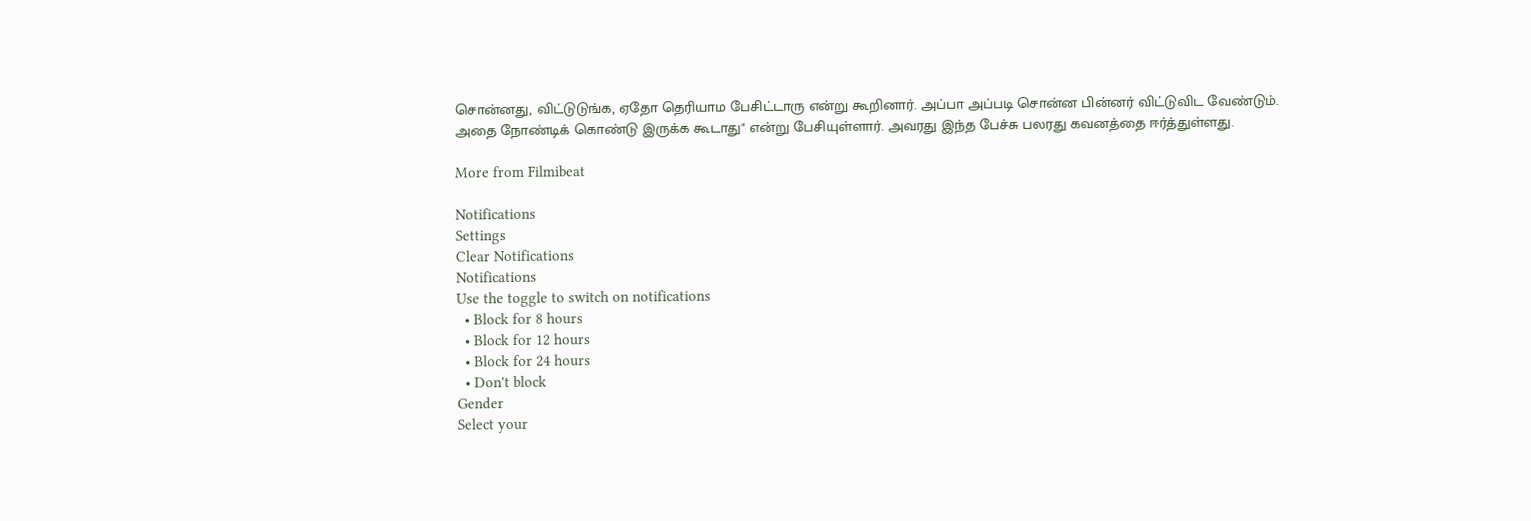சொன்னது, விட்டுடுங்க, ஏதோ தெரியாம பேசிட்டாரு என்று கூறினார். அப்பா அப்படி சொன்ன பின்னர் விட்டுவிட வேண்டும். அதை நோண்டிக் கொண்டு இருக்க கூடாது" என்று பேசியுள்ளார். அவரது இந்த பேச்சு பலரது கவனத்தை ஈர்த்துள்ளது.

More from Filmibeat

Notifications
Settings
Clear Notifications
Notifications
Use the toggle to switch on notifications
  • Block for 8 hours
  • Block for 12 hours
  • Block for 24 hours
  • Don't block
Gender
Select your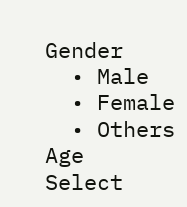Gender
  • Male
  • Female
  • Others
Age
Select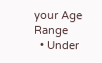your Age Range
  • Under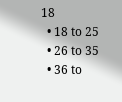18
  • 18 to 25
  • 26 to 35
  • 36 to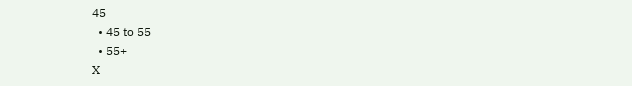45
  • 45 to 55
  • 55+
X